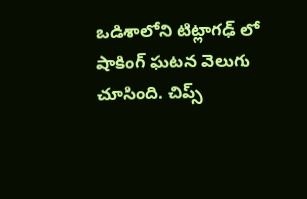ఒడిశాలోని టిట్లాగఢ్ లో షాకింగ్ ఘటన వెలుగు చూసింది. చిప్స్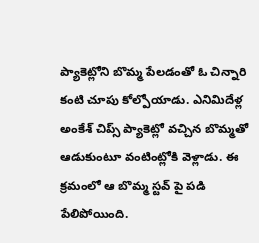ప్యాకెట్లోని బొమ్మ పేలడంతో ఓ చిన్నారి కంటి చూపు కోల్పోయాడు. ఎనిమిదేళ్ల అంకేశ్ చిప్స్ ప్యాకెట్లో వచ్చిన బొమ్మతో ఆడుకుంటూ వంటింట్లోకి వెళ్లాడు. ఈ క్రమంలో ఆ బొమ్మ స్టవ్ పై పడి పేలిపోయింది.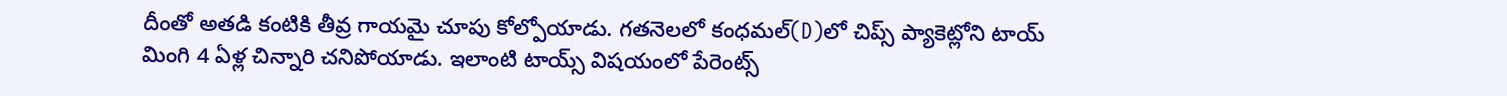దీంతో అతడి కంటికి తీవ్ర గాయమై చూపు కోల్పోయాడు. గతనెలలో కంధమల్(D)లో చిప్స్ ప్యాకెట్లోని టాయ్ మింగి 4 ఏళ్ల చిన్నారి చనిపోయాడు. ఇలాంటి టాయ్స్ విషయంలో పేరెంట్స్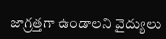జాగ్రత్తగా ఉండాలని వైద్యులు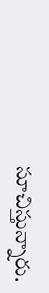సూచిస్తున్నారు.